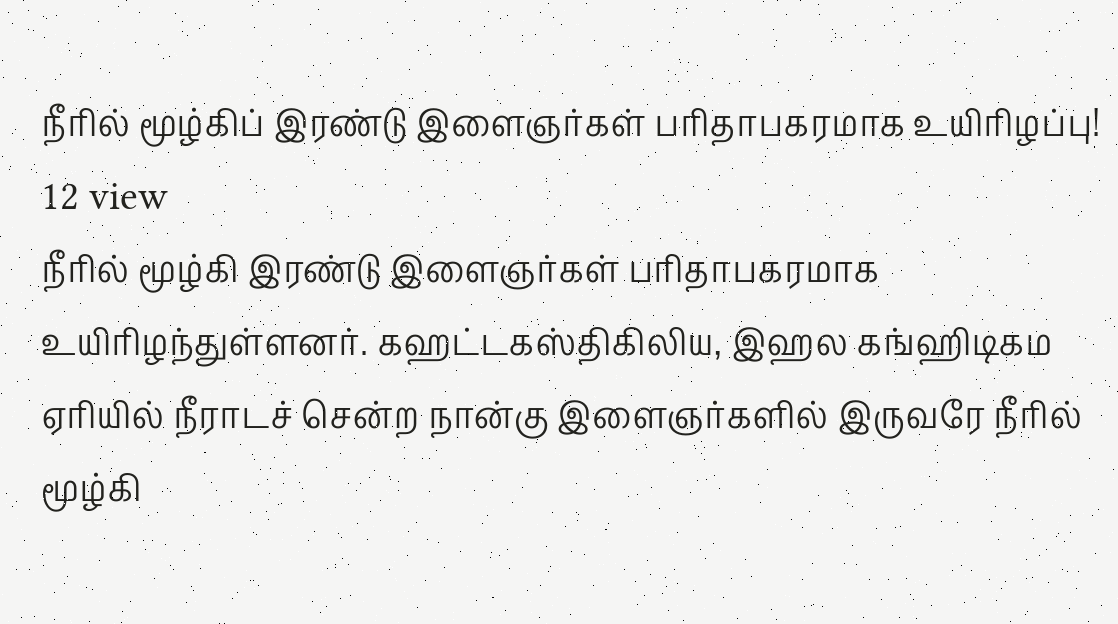நீரில் மூழ்கிப் இரண்டு இளைஞர்கள் பரிதாபகரமாக உயிரிழப்பு!
12 view
நீரில் மூழ்கி இரண்டு இளைஞர்கள் பரிதாபகரமாக உயிரிழந்துள்ளனர். கஹட்டகஸ்திகிலிய, இஹல கங்ஹிடிகம ஏரியில் நீராடச் சென்ற நான்கு இளைஞர்களில் இருவரே நீரில் மூழ்கி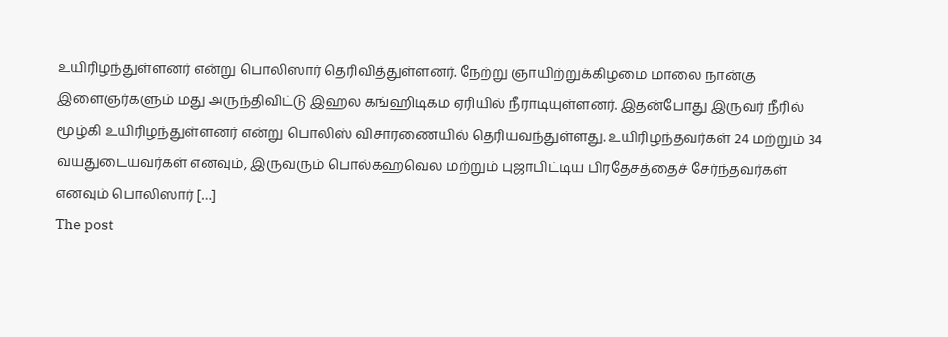உயிரிழந்துள்ளனர் என்று பொலிஸார் தெரிவித்துள்ளனர். நேற்று ஞாயிற்றுக்கிழமை மாலை நான்கு இளைஞர்களும் மது அருந்திவிட்டு இஹல கங்ஹிடிகம ஏரியில் நீராடியுள்ளனர். இதன்போது இருவர் நீரில் மூழ்கி உயிரிழந்துள்ளனர் என்று பொலிஸ் விசாரணையில் தெரியவந்துள்ளது. உயிரிழந்தவர்கள் 24 மற்றும் 34 வயதுடையவர்கள் எனவும், இருவரும் பொல்கஹவெல மற்றும் புஜாபிட்டிய பிரதேசத்தைச் சேர்ந்தவர்கள் எனவும் பொலிஸார் […]
The post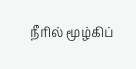நீரில் மூழ்கிப்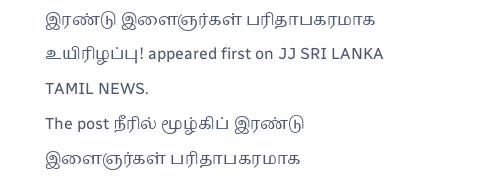இரண்டு இளைஞர்கள் பரிதாபகரமாக உயிரிழப்பு! appeared first on JJ SRI LANKA TAMIL NEWS.
The post நீரில் மூழ்கிப் இரண்டு இளைஞர்கள் பரிதாபகரமாக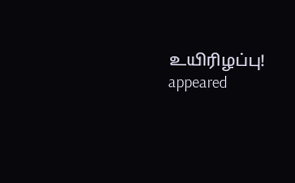உயிரிழப்பு! appeared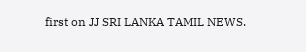first on JJ SRI LANKA TAMIL NEWS.